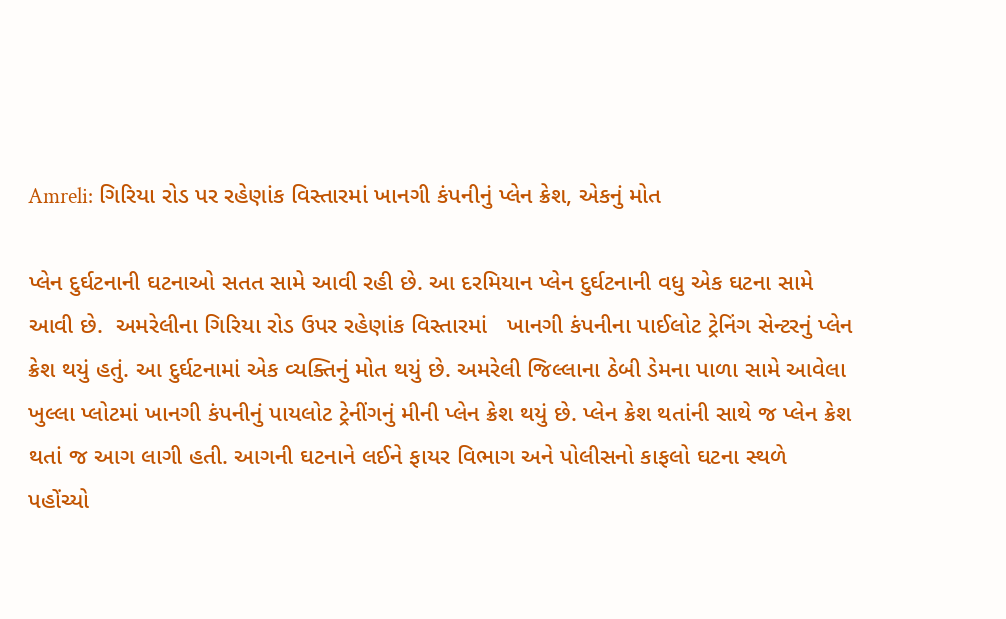Amreli: ગિરિયા રોડ પર રહેણાંક વિસ્તારમાં ખાનગી કંપનીનું પ્લેન ક્રેશ, એકનું મોત

પ્લેન દુર્ઘટનાની ઘટનાઓ સતત સામે આવી રહી છે. આ દરમિયાન પ્લેન દુર્ઘટનાની વધુ એક ઘટના સામે આવી છે.  અમરેલીના ગિરિયા રોડ ઉપર રહેણાંક વિસ્તારમાં   ખાનગી કંપનીના પાઈલોટ ટ્રેનિંગ સેન્ટરનું પ્લેન ક્રેશ થયું હતું. આ દુર્ઘટનામાં એક વ્યક્તિનું મોત થયું છે. અમરેલી જિલ્લાના ઠેબી ડેમના પાળા સામે આવેલા ખુલ્લા પ્લોટમાં ખાનગી કંપનીનું પાયલોટ ટ્રેનીંગનું મીની પ્લેન ક્રેશ થયું છે. પ્લેન ક્રેશ થતાંની સાથે જ પ્લેન ક્રેશ થતાં જ આગ લાગી હતી. આગની ઘટનાને લઈને ફાયર વિભાગ અને પોલીસનો કાફલો ઘટના સ્થળે પહોંચ્યો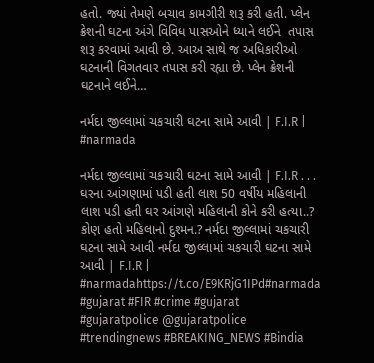હતો. જ્યાં તેમણે બચાવ કામગીરી શરૂ કરી હતી. પ્લેન ક્રેશની ઘટના અંગે વિવિધ પાસઓને ધ્યાને લઈને  તપાસ શરૂ કરવામાં આવી છે. આઅ સાથે જ અધિકારીઓ ઘટનાની વિગતવાર તપાસ કરી રહ્યા છે. પ્લેન ક્રેશની ઘટનાને લઈને…

નર્મદા જીલ્લામાં ચકચારી ઘટના સામે આવી | F.I.R | #narmada

નર્મદા જીલ્લામાં ચકચારી ઘટના સામે આવી | F.I.R . . . ઘરના આંગણામાં પડી હતી લાશ 50 વર્ષીય મહિલાની લાશ પડી હતી ઘર આંગણે મહિલાની કોને કરી હત્યા..? કોણ હતો મહિલાનો દુશ્મન.? નર્મદા જીલ્લામાં ચકચારી ઘટના સામે આવી નર્મદા જીલ્લામાં ચકચારી ઘટના સામે આવી | F.I.R | #narmadahttps://t.co/E9KRjG1IPd#narmada #gujarat #FIR #crime #gujarat #gujaratpolice @gujaratpolice #trendingnews #BREAKING_NEWS #Bindia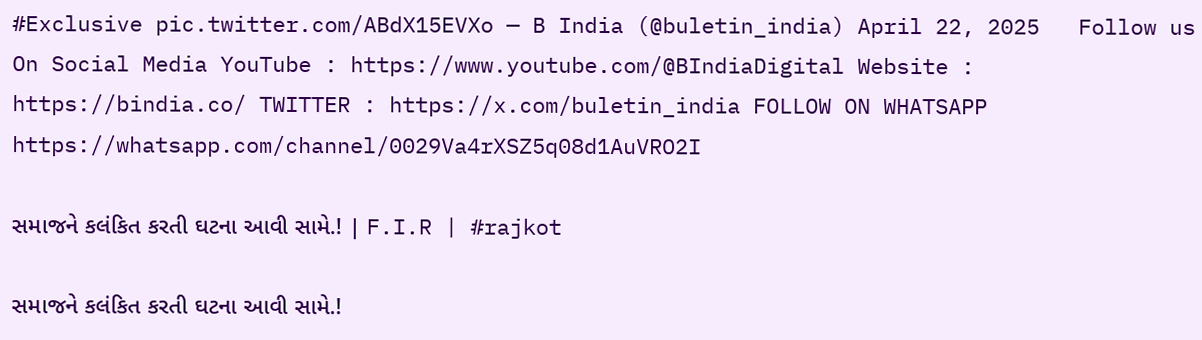#Exclusive pic.twitter.com/ABdX15EVXo — B India (@buletin_india) April 22, 2025   Follow us On Social Media YouTube : https://www.youtube.com/@BIndiaDigital Website : https://bindia.co/ TWITTER : https://x.com/buletin_india FOLLOW ON WHATSAPP  https://whatsapp.com/channel/0029Va4rXSZ5q08d1AuVRO2I

સમાજને કલંકિત કરતી ઘટના આવી સામે.! | F.I.R | #rajkot

સમાજને કલંકિત કરતી ઘટના આવી સામે.!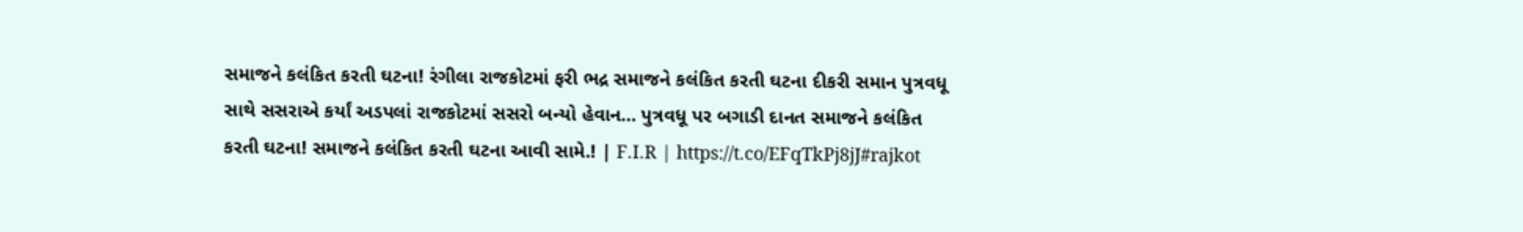સમાજને કલંકિત કરતી ઘટના! રંગીલા રાજકોટમાં ફરી ભદ્ર સમાજને કલંકિત કરતી ઘટના દીકરી સમાન પુત્રવધૂ સાથે સસરાએ કર્યાં અડપલાં રાજકોટમાં સસરો બન્યો હેવાન… પુત્રવધૂ પર બગાડી દાનત સમાજને કલંકિત કરતી ઘટના! સમાજને કલંકિત કરતી ઘટના આવી સામે.! | F.I.R | https://t.co/EFqTkPj8jJ#rajkot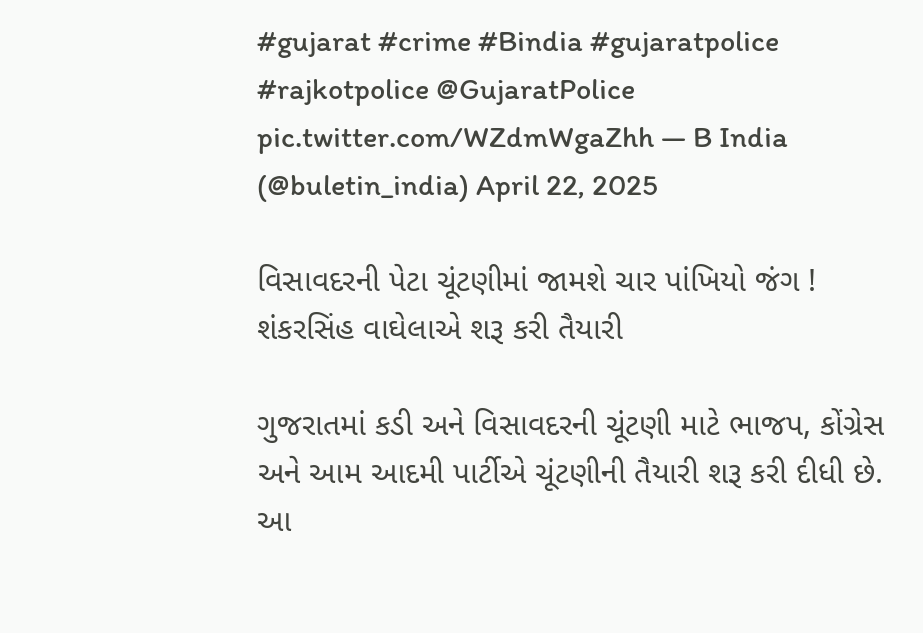#gujarat #crime #Bindia #gujaratpolice #rajkotpolice @GujaratPolice pic.twitter.com/WZdmWgaZhh — B India (@buletin_india) April 22, 2025

વિસાવદરની પેટા ચૂંટણીમાં જામશે ચાર પાંખિયો જંગ ! શંકરસિંહ વાઘેલાએ શરૂ કરી તૈયારી

ગુજરાતમાં કડી અને વિસાવદરની ચૂંટણી માટે ભાજપ, કોંગ્રેસ અને આમ આદમી પાર્ટીએ ચૂંટણીની તૈયારી શરૂ કરી દીધી છે. આ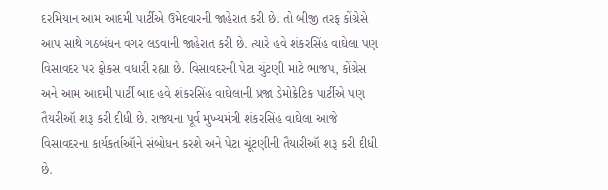દરમિયાન આમ આદમી પાર્ટીએ ઉમેદવારની જાહેરાત કરી છે. તો બીજી તરફ કોંગ્રેસે આપ સાથે ગઠબંધન વગર લડવાની જાહેરાત કરી છે. ત્યારે હવે શંકરસિંહ વાઘેલા પણ વિસાવદર પર ફોકસ વધારી રહ્યા છે. વિસાવદરની પેટા ચુંટણી માટે ભાજપ, કોંગ્રેસ અને આમ આદમી પાર્ટી બાદ હવે શંકરસિંહ વાઘેલાની પ્રજા ડેમોક્રેટિક પાર્ટીએ પણ તૈયરીઑ શરૂ કરી દીધી છે. રાજ્યના પૂર્વ મુખ્યમંત્રી શંકરસિંહ વાઘેલા આજે વિસાવદરના કાર્યકર્તાઑને સંબોધન કરશે અને પેટા ચૂંટણીની તૈયારીઑ શરૂ કરી દીધી છે.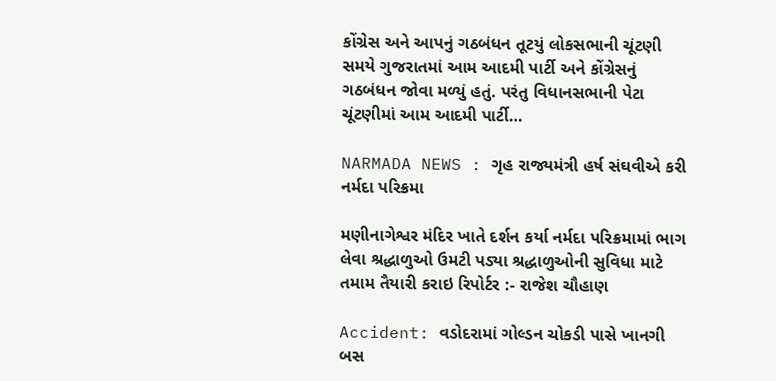કોંગ્રેસ અને આપનું ગઠબંધન તૂટયું લોકસભાની ચૂંટણી સમયે ગુજરાતમાં આમ આદમી પાર્ટી અને કોંગ્રેસનું ગઠબંધન જોવા મળ્યું હતું. પરંતુ વિધાનસભાની પેટા ચૂંટણીમાં આમ આદમી પાર્ટી…

NARMADA NEWS : ગૃહ રાજ્યમંત્રી હર્ષ સંઘવીએ કરી નર્મદા પરિક્રમા

મણીનાગેશ્વર મંદિર ખાતે દર્શન કર્યા નર્મદા પરિક્રમામાં ભાગ લેવા શ્રદ્ધાળુઓ ઉમટી પડ્યા શ્રદ્ધાળુઓની સુવિધા માટે તમામ તૈયારી કરાઇ રિપોર્ટર :- રાજેશ ચૌહાણ

Accident: વડોદરામાં ગોલ્ડન ચોકડી પાસે ખાનગી બસ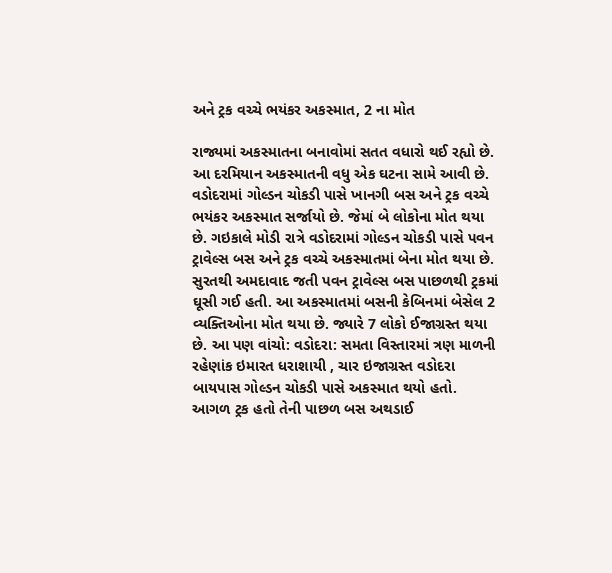અને ટ્રક વચ્ચે ભયંકર અકસ્માત, 2 ના મોત

રાજ્યમાં અકસ્માતના બનાવોમાં સતત વધારો થઈ રહ્યો છે. આ દરમિયાન અકસ્માતની વધુ એક ઘટના સામે આવી છે. વડોદરામાં ગોલ્ડન ચોકડી પાસે ખાનગી બસ અને ટ્રક વચ્ચે ભયંકર અકસ્માત સર્જાયો છે. જેમાં બે લોકોના મોત થયા છે. ગઇકાલે મોડી રાત્રે વડોદરામાં ગોલ્ડન ચોકડી પાસે પવન ટ્રાવેલ્સ બસ અને ટ્રક વચ્ચે અકસ્માતમાં બેના મોત થયા છે. સુરતથી અમદાવાદ જતી પવન ટ્રાવેલ્સ બસ પાછળથી ટ્રકમાં ઘૂસી ગઈ હતી. આ અકસ્માતમાં બસની કેબિનમાં બેસેલ 2 વ્યક્તિઓના મોત થયા છે. જ્યારે 7 લોકો ઈજાગ્રસ્ત થયા છે. આ પણ વાંચો: વડોદરા: સમતા વિસ્તારમાં ત્રણ માળની રહેણાંક ઇમારત ધરાશાયી , ચાર ઇજાગ્રસ્ત વડોદરા બાયપાસ ગોલ્ડન ચોકડી પાસે અકસ્માત થયો હતો. આગળ ટ્રક હતો તેની પાછળ બસ અથડાઈ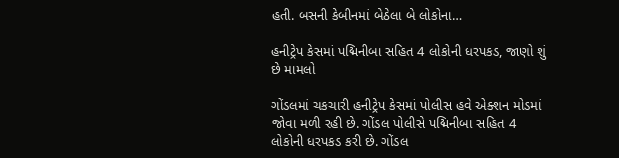હતી. બસની કેબીનમાં બેઠેલા બે લોકોના…

હનીટ્રેપ કેસમાં પદ્મિનીબા સહિત 4 લોકોની ધરપકડ, જાણો શું છે મામલો

ગોંડલમાં ચકચારી હનીટ્રેપ કેસમાં પોલીસ હવે એક્શન મોડમાં જોવા મળી રહી છે. ગોંડલ પોલીસે પદ્મિનીબા સહિત 4 લોકોની ધરપકડ કરી છે. ગોંડલ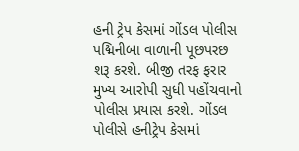હની ટ્રેપ કેસમાં ગોંડલ પોલીસ પદ્મિનીબા વાળાની પૂછપરછ શરૂ કરશે. બીજી તરફ ફરાર મુખ્ય આરોપી સુધી પહોંચવાનો પોલીસ પ્રયાસ કરશે. ગોંડલ પોલીસે હનીટ્રેપ કેસમાં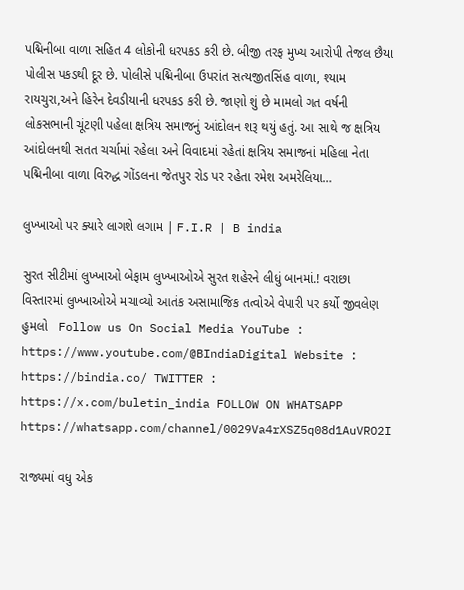પદ્મિનીબા વાળા સહિત 4 લોકોની ધરપકડ કરી છે. બીજી તરફ મુખ્ય આરોપી તેજલ છૈયા પોલીસ પકડથી દૂર છે. પોલીસે પદ્મિનીબા ઉપરાંત સત્યજીતસિંહ વાળા, શ્યામ રાયચુરા,અને હિરેન દેવડીયાની ધરપકડ કરી છે. જાણો શું છે મામલો ગત વર્ષની લોકસભાની ચૂંટણી પહેલા ક્ષત્રિય સમાજનું આંદોલન શરૂ થયું હતું. આ સાથે જ ક્ષત્રિય આંદોલનથી સતત ચર્ચામાં રહેલા અને વિવાદમાં રહેતાં ક્ષત્રિય સમાજનાં મહિલા નેતા પદ્મિનીબા વાળા વિરુદ્ધ ગોંડલના જેતપુર રોડ પર રહેતા રમેશ અમરેલિયા…

લુખ્ખાઓ પર ક્યારે લાગશે લગામ | F.I.R | B india

સુરત સીટીમાં લુખ્ખાઓ બેફામ લુખ્ખાઓએ સુરત શહેરને લીધું બાનમાં.! વરાછા વિસ્તારમાં લુખ્ખાઓએ મચાવ્યો આતંક અસામાજિક તત્વોએ વેપારી પર કર્યો જીવલેણ હુમલો   Follow us On Social Media YouTube : https://www.youtube.com/@BIndiaDigital Website : https://bindia.co/ TWITTER : https://x.com/buletin_india FOLLOW ON WHATSAPP  https://whatsapp.com/channel/0029Va4rXSZ5q08d1AuVRO2I

રાજ્યમાં વધુ એક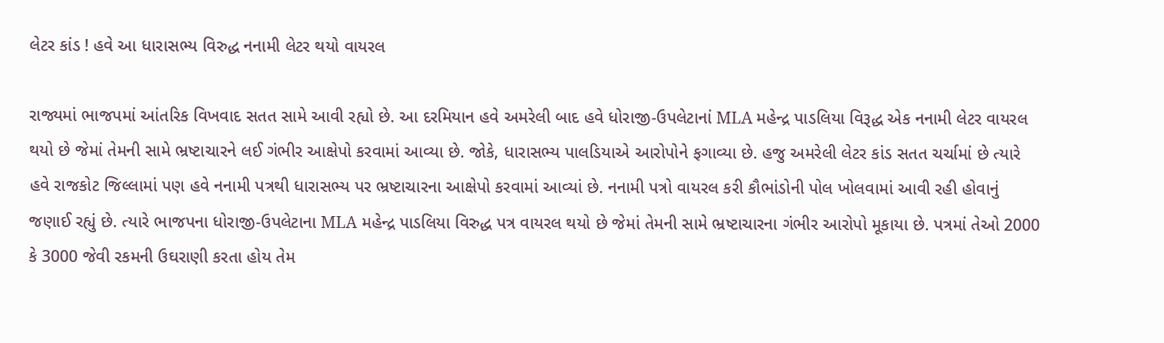લેટર કાંડ ! હવે આ ધારાસભ્ય વિરુદ્ધ નનામી લેટર થયો વાયરલ

રાજ્યમાં ભાજપમાં આંતરિક વિખવાદ સતત સામે આવી રહ્યો છે. આ દરમિયાન હવે અમરેલી બાદ હવે ધોરાજી-ઉપલેટાનાં MLA મહેન્દ્ર પાડલિયા વિરૂદ્ધ એક નનામી લેટર વાયરલ થયો છે જેમાં તેમની સામે ભ્રષ્ટાચારને લઈ ગંભીર આક્ષેપો કરવામાં આવ્યા છે. જોકે, ધારાસભ્ય પાલડિયાએ આરોપોને ફગાવ્યા છે. હજુ અમરેલી લેટર કાંડ સતત ચર્ચામાં છે ત્યારે હવે રાજકોટ જિલ્લામાં પણ હવે નનામી પત્રથી ધારાસભ્ય પર ભ્રષ્ટાચારના આક્ષેપો કરવામાં આવ્યાં છે. નનામી પત્રો વાયરલ કરી કૌભાંડોની પોલ ખોલવામાં આવી રહી હોવાનું જણાઈ રહ્યું છે. ત્યારે ભાજપના ધોરાજી-ઉપલેટાના MLA મહેન્દ્ર પાડલિયા વિરુદ્ધ પત્ર વાયરલ થયો છે જેમાં તેમની સામે ભ્રષ્ટાચારના ગંભીર આરોપો મૂકાયા છે. પત્રમાં તેઓ 2000 કે 3000 જેવી રકમની ઉઘરાણી કરતા હોય તેમ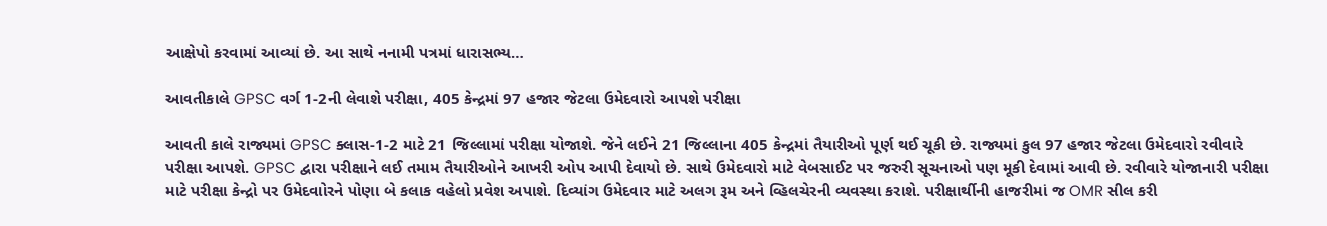આક્ષેપો કરવામાં આવ્યાં છે. આ સાથે નનામી પત્રમાં ધારાસભ્ય…

આવતીકાલે GPSC વર્ગ 1-2ની લેવાશે પરીક્ષા, 405 કેન્દ્રમાં 97 હજાર જેટલા ઉમેદવારો આપશે પરીક્ષા

આવતી કાલે રાજ્યમાં GPSC ક્લાસ-1-2 માટે 21 જિલ્લામાં પરીક્ષા યોજાશે. જેને લઈને 21 જિલ્લાના 405 કેન્દ્રમાં તૈયારીઓ પૂર્ણ થઈ ચૂકી છે. રાજ્યમાં કુલ 97 હજાર જેટલા ઉમેદવારો રવીવારે પરીક્ષા આપશે. GPSC દ્વારા પરીક્ષાને લઈ તમામ તૈયારીઓને આખરી ઓપ આપી દેવાયો છે. સાથે ઉમેદવારો માટે વેબસાઈટ પર જરુરી સૂચનાઓ પણ મૂકી દેવામાં આવી છે. રવીવારે યોજાનારી પરીક્ષા માટે પરીક્ષા કેન્દ્રો પર ઉમેદવાોરને પોણા બે કલાક વહેલો પ્રવેશ અપાશે. દિવ્યાંગ ઉમેદવાર માટે અલગ રૂમ અને વ્હિલચેરની વ્યવસ્થા કરાશે. પરીક્ષાર્થીની હાજરીમાં જ OMR સીલ કરી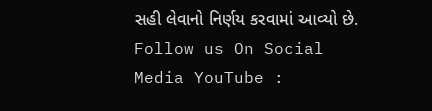સહી લેવાનો નિર્ણય કરવામાં આવ્યો છે. Follow us On Social Media YouTube :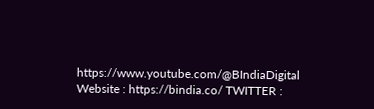https://www.youtube.com/@BIndiaDigital Website : https://bindia.co/ TWITTER :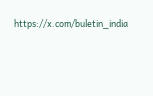https://x.com/buletin_india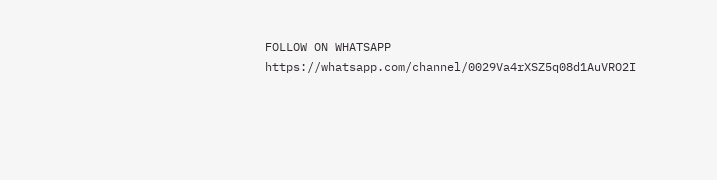FOLLOW ON WHATSAPP  https://whatsapp.com/channel/0029Va4rXSZ5q08d1AuVRO2I